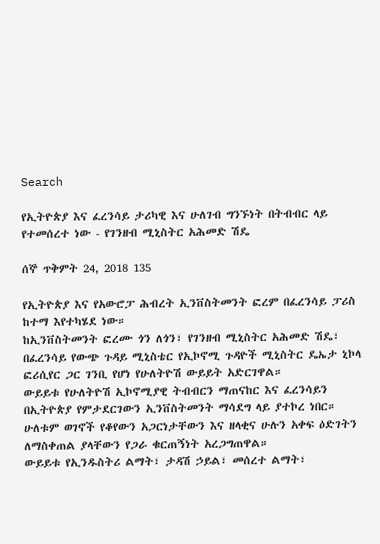Search

የኢትዮጵያ እና ፈረንሳይ ታሪካዊ እና ሁለገብ ግንኙነት በትብብር ላይ የተመሰረተ ነው - የገንዘብ ሚኒስትር አሕመድ ሽዴ

ሰኞ ጥቅምት 24, 2018 135

የኢትዮጵያ እና የአውሮፓ ሕብረት ኢንቨስትመንት ፎረም በፈረንሳይ ፓሪስ ከተማ እየተካሄደ ነው።
ከኢንቨስትመንት ፎረሙ ጎን ለጎን፣ የገንዘብ ሚኒስትር አሕመድ ሽዴ፣ በፈረንሳይ የውጭ ጉዳይ ሚኒስቴር የኢኮኖሚ ጉዳዮች ሚኒስትር ዴኤታ ኒኮላ ፎሪሲየር ጋር ገንቢ የሆነ የሁለትዮሽ ውይይት አድርገዋል።
ውይይቱ የሁለትዮሽ ኢኮኖሚያዊ ትብብርን ማጠናከር እና ፈረንሳይን በኢትዮጵያ የምታደርገውን ኢንቨስትመንት ማሳደግ ላይ ያተኮረ ነበር።
ሁለቱም ወገኖች የቆየውን አጋርነታቸውን እና ዘላቂና ሁሉን አቀፍ ዕድገትን ለማስቀጠል ያላቸውን የጋራ ቁርጠኝነት አረጋግጠዋል።
ውይይቱ የኢንዱስትሪ ልማት፣ ታዳሽ ኃይል፣ መሰረተ ልማት፣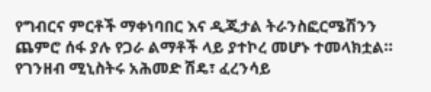የግብርና ምርቶች ማቀነባበር እና ዲጂታል ትራንስፎርሜሽንን ጨምሮ ሰፋ ያሉ የጋራ ልማቶች ላይ ያተኮረ መሆኑ ተመላክቷል።
የገንዘብ ሚኒስትሩ አሕመድ ሽዴ፣ ፈረንሳይ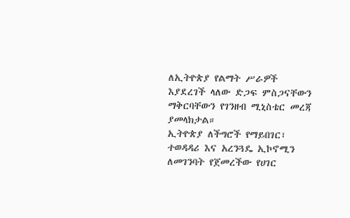ለኢትዮጵያ የልማት ሥራዎች እያደረገች ላለው ድጋፍ ምስጋናቸውን ማቅርባቸውን የገንዘብ ሚኒስቴር መረጃ ያመላክታል።
ኢትዮጵያ ለችግሮች የማይበገር፣ ተወዳዳሪ እና አረንጓዴ ኢኮኖሚን ለመገንባት የጀመረችው የሀገር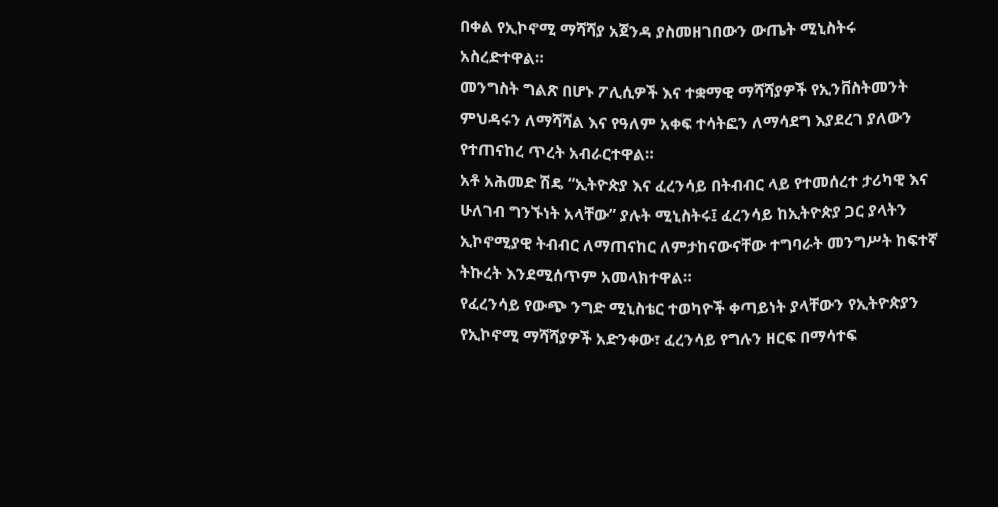በቀል የኢኮኖሚ ማሻሻያ አጀንዳ ያስመዘገበውን ውጤት ሚኒስትሩ አስረድተዋል።
መንግስት ግልጽ በሆኑ ፖሊሲዎች እና ተቋማዊ ማሻሻያዎች የኢንቨስትመንት ምህዳሩን ለማሻሻል እና የዓለም አቀፍ ተሳትፎን ለማሳደግ እያደረገ ያለውን የተጠናከረ ጥረት አብራርተዋል።
አቶ አሕመድ ሽዴ “ኢትዮጵያ እና ፈረንሳይ በትብብር ላይ የተመሰረተ ታሪካዊ እና ሁለገብ ግንኙነት አላቸው” ያሉት ሚኒስትሩ፤ ፈረንሳይ ከኢትዮጵያ ጋር ያላትን ኢኮኖሚያዊ ትብብር ለማጠናከር ለምታከናውናቸው ተግባራት መንግሥት ከፍተኛ ትኩረት እንደሚሰጥም አመላክተዋል።
የፈረንሳይ የውጭ ንግድ ሚኒስቴር ተወካዮች ቀጣይነት ያላቸውን የኢትዮጵያን የኢኮኖሚ ማሻሻያዎች አድንቀው፣ ፈረንሳይ የግሉን ዘርፍ በማሳተፍ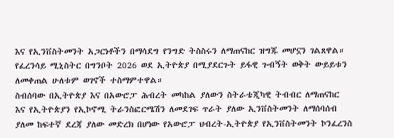እና የኢንቨስትመንት አጋርነቶችን በማሳደግ የንግድ ትስስሩን ለማጠናከር ዝግጁ መሆኗን ገልጸዋል።
የፈረንሳይ ሚኒስትር በግንቦት 2026 ወደ ኢትዮጵያ በሚያደርጉት ይፋዊ ጉብኝት ወቅት ውይይቱን ለመቀጠል ሁለቱም ወገኖች ተስማምተዋል።
ስብሰባው በኢትዮጵያ እና በአውሮፓ ሕብረት መካከል ያለውን ስትራቴጂካዊ ትብብር ለማጠናከር እና የኢትዮጵያን የኢኮኖሚ ትራንስፎርሜሽን ለመደገፍ ጥራት ያለው ኢንቨስትመንት ለማሰባሰብ ያለመ ከፍተኛ ደረጃ ያለው መድረክ በሆነው የአውሮፓ ህብረት-ኢትዮጵያ የኢንቨስትመንት ኮንፈረንስ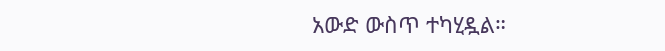አውድ ውስጥ ተካሂዷል።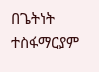በጌትነት ተስፋማርያም